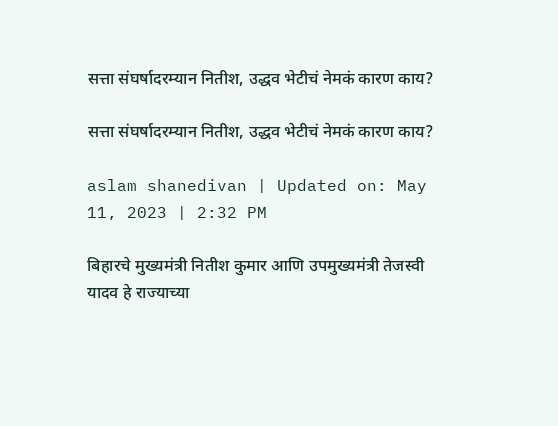सत्ता संघर्षादरम्यान नितीश, उद्धव भेटीचं नेमकं कारण काय?

सत्ता संघर्षादरम्यान नितीश, उद्धव भेटीचं नेमकं कारण काय?

aslam shanedivan | Updated on: May 11, 2023 | 2:32 PM

बिहारचे मुख्यमंत्री नितीश कुमार आणि उपमुख्यमंत्री तेजस्वी यादव हे राज्याच्या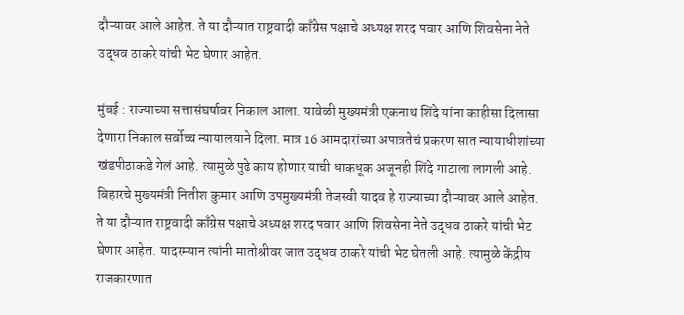दौऱ्यावर आले आहेत. ते या दौऱ्यात राष्ट्रवादी काँग्रेस पक्षाचे अध्यक्ष शरद पवार आणि शिवसेना नेते उद्धव ठाकरे यांची भेट घेणार आहेत.

मुंबई : राज्याच्या सत्तासंघर्षावर निकाल आला. यावेळी मुख्यमंत्री एकनाथ शिंदे यांना काहीसा दिलासा देणारा निकाल सर्वोच्च न्यायालयाने दिला. मात्र 16 आमदारांच्या अपात्रतेचं प्रकरण सात न्यायाधीशांच्या खंडपीठाकडे गेलं आहे. त्यामुळे पुढे काय होणार याची धाकधूक अजूनही शिंदे गाटाला लागली आहे. बिहारचे मुख्यमंत्री नितीश कुमार आणि उपमुख्यमंत्री तेजस्वी यादव हे राज्याच्या दौऱ्यावर आले आहेत. ते या दौऱ्यात राष्ट्रवादी काँग्रेस पक्षाचे अध्यक्ष शरद पवार आणि शिवसेना नेते उद्धव ठाकरे यांची भेट घेणार आहेत. यादरम्यान त्यांनी मातोश्रीवर जात उद्धव ठाकरे यांची भेट घेतली आहे. त्यामुळे केंद्रीय राजकारणात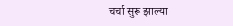चर्चा सुरू झाल्या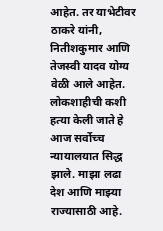आहेत. तर याभेटीवर ठाकरे यांनी, नितीशकुमार आणि तेजस्वी यादव योग्य वेळी आले आहेत. लोकशाहीची कशी हत्या केली जाते हे आज सर्वोच्च न्यायालयात सिद्ध झाले. माझा लढा देश आणि माझ्या राज्यासाठी आहे.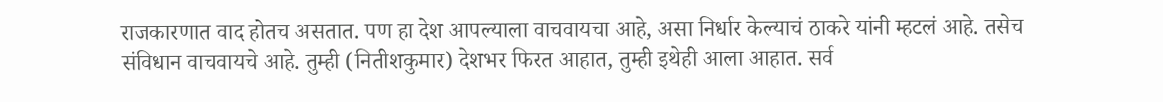राजकारणात वाद होतच असतात. पण हा देश आपल्याला वाचवायचा आहे, असा निर्धार केल्याचं ठाकरे यांनी म्हटलं आहे. तसेच संविधान वाचवायचे आहे. तुम्ही (नितीशकुमार) देशभर फिरत आहात, तुम्ही इथेही आला आहात. सर्व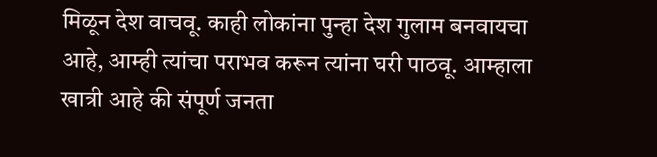मिळून देश वाचवू. काही लोकांना पुन्हा देश गुलाम बनवायचा आहे, आम्ही त्यांचा पराभव करून त्यांना घरी पाठवू. आम्हाला खात्री आहे की संपूर्ण जनता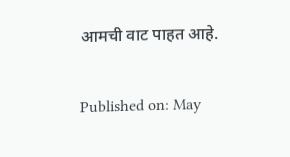आमची वाट पाहत आहे.

Published on: May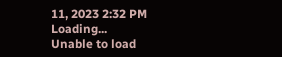11, 2023 2:32 PM
Loading...
Unable to load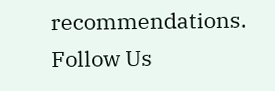recommendations.
Follow Us